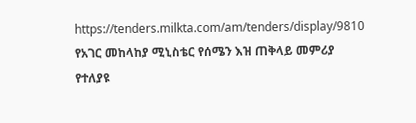https://tenders.milkta.com/am/tenders/display/9810
የአገር መከላከያ ሚኒስቴር የሰሜን እዝ ጠቅላይ መምሪያ የተለያዩ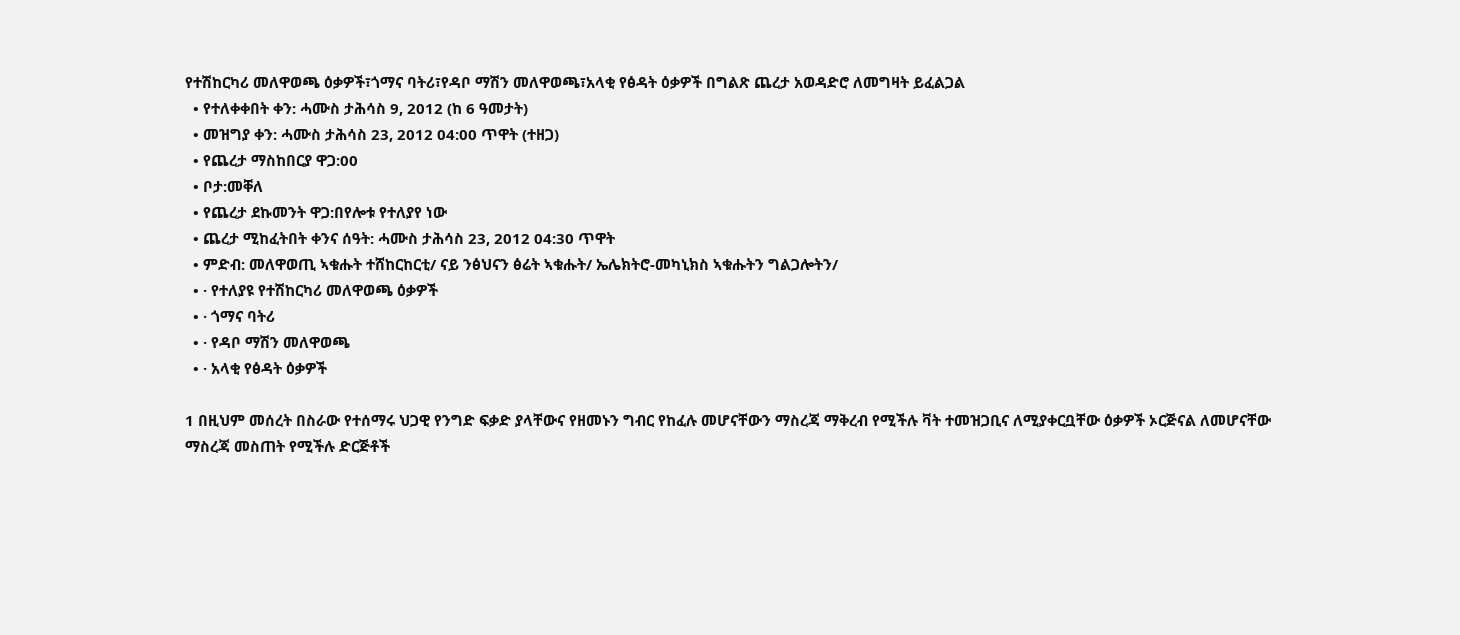የተሽከርካሪ መለዋወጫ ዕቃዎች፣ጎማና ባትሪ፣የዳቦ ማሽን መለዋወጫ፣አላቂ የፅዳት ዕቃዎች በግልጽ ጨረታ አወዳድሮ ለመግዛት ይፈልጋል
  • የተለቀቀበት ቀን: ሓሙስ ታሕሳስ 9, 2012 (ከ 6 ዓመታት)
  • መዝግያ ቀን: ሓሙስ ታሕሳስ 23, 2012 04:00 ጥዋት (ተዘጋ)
  • የጨረታ ማስከበርያ ዋጋ:00
  • ቦታ:መቐለ
  • የጨረታ ደኩመንት ዋጋ:በየሎቱ የተለያየ ነው
  • ጨረታ ሚከፈትበት ቀንና ሰዓት: ሓሙስ ታሕሳስ 23, 2012 04:30 ጥዋት
  • ምድብ: መለዋወጢ ኣቁሑት ተሸከርከርቲ/ ናይ ንፅህናን ፅሬት ኣቁሑት/ ኤሌክትሮ-መካኒክስ ኣቁሑትን ግልጋሎትን/
  • · የተለያዩ የተሽከርካሪ መለዋወጫ ዕቃዎች
  • · ጎማና ባትሪ
  • · የዳቦ ማሽን መለዋወጫ
  • · አላቂ የፅዳት ዕቃዎች

1 በዚህም መሰረት በስራው የተሰማሩ ህጋዊ የንግድ ፍቃድ ያላቸውና የዘመኑን ግብር የከፈሉ መሆናቸውን ማስረጃ ማቅረብ የሚችሉ ቫት ተመዝጋቢና ለሚያቀርቧቸው ዕቃዎች ኦርጅናል ለመሆናቸው ማስረጃ መስጠት የሚችሉ ድርጅቶች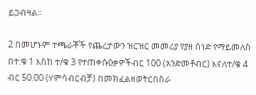ይጋብዛል።

2 በመሆኑም ተጫራቾች የጨረታውን ዝርዝር መመሪያ የያዘ ሰነድ የማይመለስ በተ.ቁ 1 እስከ ተ/ቁ 3 የተጠቀሱዕቃዎችብር 100 (አንድመቶብር) እናለተ/ቁ 4 ብር 50.00 (ሃምሳብርብቻ) በመክፈልዘወትርበስራ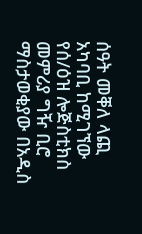ሰዓት መቐለ ላጪ አካባቢ ከሚገኘው የሰ/ዕዝ ሎጅስቲክስ መምሪያ ግዥ ቢሮ ማስታወቂያው በአዲስ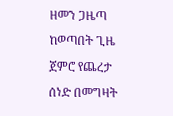ዘመን ጋዜጣ ከወጣበት ጊዜ ጀምሮ የጨረታ ሰነድ በመግዛት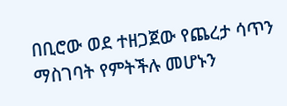በቢሮው ወደ ተዘጋጀው የጨረታ ሳጥን ማስገባት የምትችሉ መሆኑን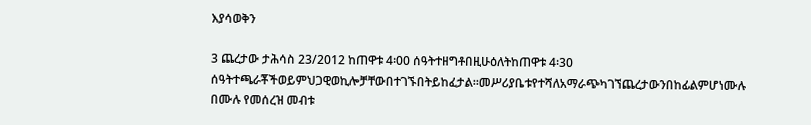እያሳወቅን

3 ጨረታው ታሕሳስ 23/2012 ከጠዋቱ 4፡00 ሰዓትተዘግቶበዚሁዕለትከጠዋቱ 4፡30 ሰዓትተጫራቾችወይምህጋዊወኪሎቻቸውበተገኙበትይከፈታል።መሥሪያቤቱየተሻለአማራጭካገኘጨረታውንበከፊልምሆነሙሉ በሙሉ የመሰረዝ መብቱ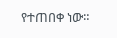የተጠበቀ ነው።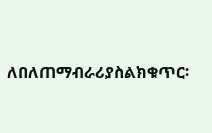ለበለጠማብራሪያስልክቁጥር፡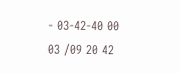- 03-42-40 00 03 /09 20 42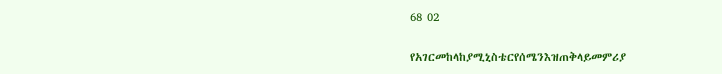68 02

የአገርመከላከያሚኒስቴርየሰሜንእዝጠቅላይመምሪያ